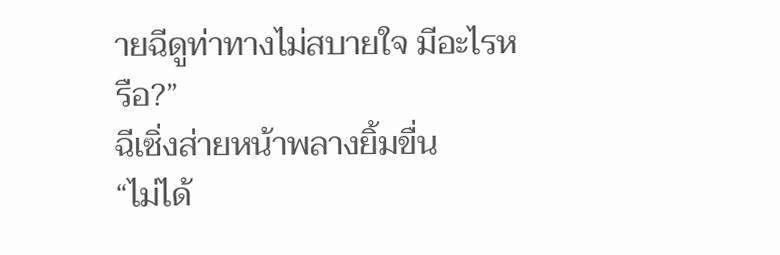ายฉีดูท่าทางไม่สบายใจ มีอะไรหรือ?”
ฉีเซิ่งส่ายหน้าพลางยิ้มขื่น
“ไม่ได้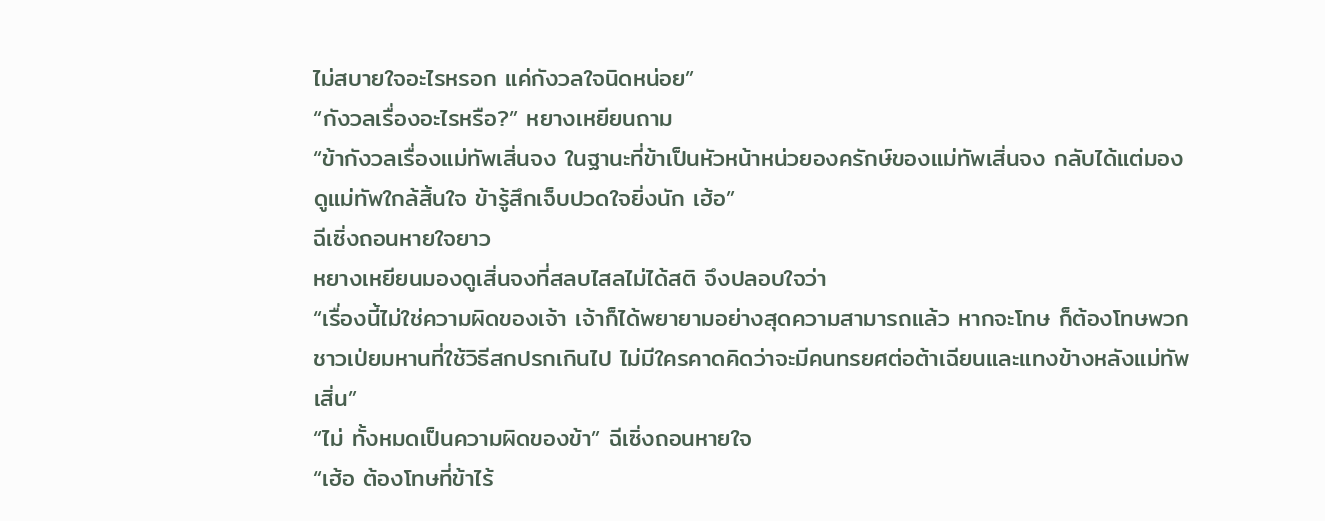ไม่สบายใจอะไรหรอก แค่กังวลใจนิดหน่อย”
“กังวลเรื่องอะไรหรือ?” หยางเหยียนถาม
“ข้ากังวลเรื่องแม่ทัพเสิ่นจง ในฐานะที่ข้าเป็นหัวหน้าหน่วยองครักษ์ของแม่ทัพเสิ่นจง กลับได้แต่มองดูแม่ทัพใกล้สิ้นใจ ข้ารู้สึกเจ็บปวดใจยิ่งนัก เฮ้อ”
ฉีเซิ่งถอนหายใจยาว
หยางเหยียนมองดูเสิ่นจงที่สลบไสลไม่ได้สติ จึงปลอบใจว่า
“เรื่องนี้ไม่ใช่ความผิดของเจ้า เจ้าก็ได้พยายามอย่างสุดความสามารถแล้ว หากจะโทษ ก็ต้องโทษพวกชาวเป่ยมหานที่ใช้วิธีสกปรกเกินไป ไม่มีใครคาดคิดว่าจะมีคนทรยศต่อต้าเฉียนและแทงข้างหลังแม่ทัพเสิ่น”
“ไม่ ทั้งหมดเป็นความผิดของข้า” ฉีเซิ่งถอนหายใจ
“เฮ้อ ต้องโทษที่ข้าไร้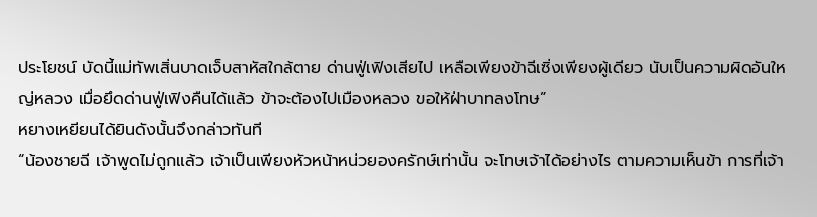ประโยชน์ บัดนี้แม่ทัพเสิ่นบาดเจ็บสาหัสใกล้ตาย ด่านฟู่เฟิงเสียไป เหลือเพียงข้าฉีเซิ่งเพียงผู้เดียว นับเป็นความผิดอันใหญ่หลวง เมื่อยึดด่านฟู่เฟิงคืนได้แล้ว ข้าจะต้องไปเมืองหลวง ขอให้ฝ่าบาทลงโทษ”
หยางเหยียนได้ยินดังนั้นจึงกล่าวทันที
“น้องชายฉี เจ้าพูดไม่ถูกแล้ว เจ้าเป็นเพียงหัวหน้าหน่วยองครักษ์เท่านั้น จะโทษเจ้าได้อย่างไร ตามความเห็นข้า การที่เจ้า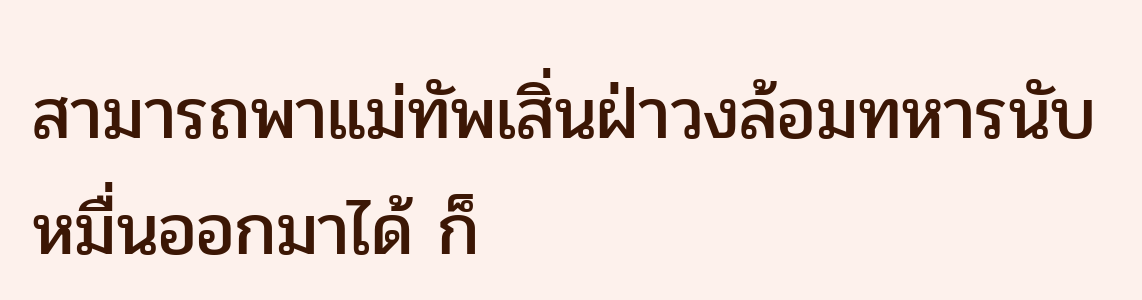สามารถพาแม่ทัพเสิ่นฝ่าวงล้อมทหารนับหมื่นออกมาได้ ก็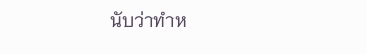นับว่าทำห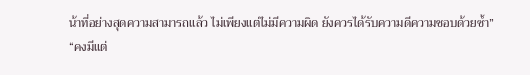น้าที่อย่างสุดความสามารถแล้ว ไม่เพียงแต่ไม่มีความผิด ยังควรได้รับความดีความชอบด้วยซ้ำ”
“คงมีแต่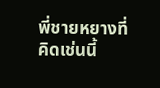พี่ชายหยางที่คิดเช่นนี้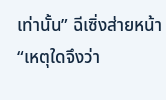เท่านั้น” ฉีเซิ่งส่ายหน้า
“เหตุใดจึงว่า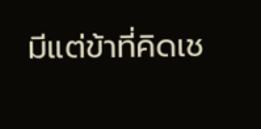มีแต่ข้าที่คิดเช